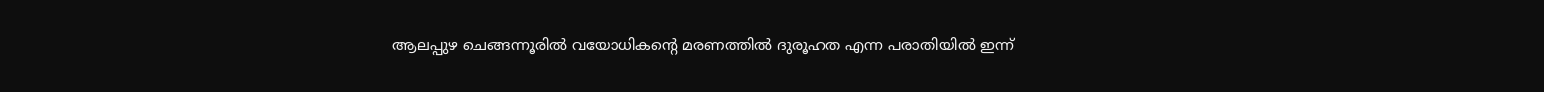ആലപ്പുഴ ചെങ്ങന്നൂരിൽ വയോധികന്‍റെ മരണത്തിൽ ദുരൂഹത എന്ന പരാതിയിൽ ഇന്ന്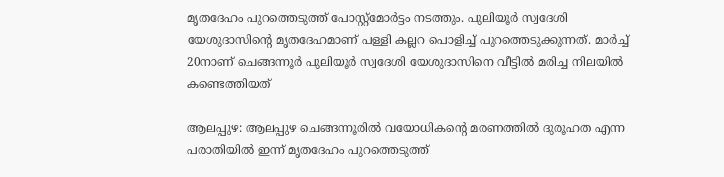മൃതദേഹം പുറത്തെടുത്ത് പോസ്റ്റ്മോർട്ടം നടത്തും. പുലിയൂർ സ്വദേശി യേശുദാസിന്‍റെ മൃതദേഹമാണ് പള്ളി കല്ലറ പൊളിച്ച് പുറത്തെടുക്കുന്നത്. മാർച്ച് 20നാണ് ചെങ്ങന്നൂർ പുലിയൂർ സ്വദേശി യേശുദാസിനെ വീട്ടിൽ മരിച്ച നിലയിൽ കണ്ടെത്തിയത്

ആലപ്പുഴ: ആലപ്പുഴ ചെങ്ങന്നൂരിൽ വയോധികന്‍റെ മരണത്തിൽ ദുരൂഹത എന്ന പരാതിയിൽ ഇന്ന് മൃതദേഹം പുറത്തെടുത്ത്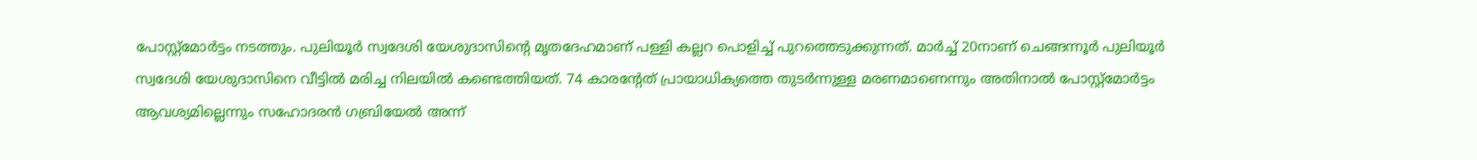പോസ്റ്റ്മോർട്ടം നടത്തും. പുലിയൂർ സ്വദേശി യേശുദാസിന്‍റെ മൃതദേഹമാണ് പള്ളി കല്ലറ പൊളിച്ച് പുറത്തെടുക്കുന്നത്. മാർച്ച് 20നാണ് ചെങ്ങന്നൂർ പുലിയൂർ സ്വദേശി യേശുദാസിനെ വീട്ടിൽ മരിച്ച നിലയിൽ കണ്ടെത്തിയത്. 74 കാരന്‍റേത് പ്രായാധിക്യത്തെ തുടർന്നുള്ള മരണമാണെന്നും അതിനാൽ പോസ്റ്റ്മോർട്ടം ആവശ്യമില്ലെന്നും സഹോദരൻ ഗബ്രിയേൽ അന്ന്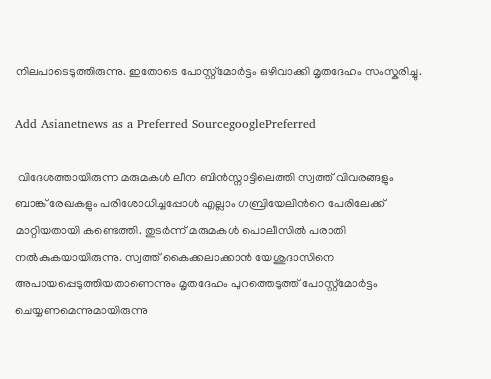നിലപാടെടുത്തിരുന്നു. ഇതോടെ പോസ്റ്റ്മോർട്ടം ഒഴിവാക്കി മൃതദേഹം സംസ്കരിച്ചു.

Add Asianetnews as a Preferred SourcegooglePreferred

 വിദേശത്തായിരുന്ന മരുമകൾ ലീന ബിൻസ്നാട്ടിലെത്തി സ്വത്ത് വിവരങ്ങളും ബാങ്ക് രേഖകളും പരിശോധിച്ചപ്പോൾ എല്ലാം ഗബ്രിയേലിന്‍റെ പേരിലേക്ക് മാറ്റിയതായി കണ്ടെത്തി. തുടർന്ന് മരുമകൾ പൊലീസിൽ പരാതി നൽകുകയായിരുന്നു. സ്വത്ത് കൈക്കലാക്കാൻ യേശുദാസിനെ അപായപ്പെടുത്തിയതാണെന്നും മൃതദേഹം പുറത്തെടുത്ത് പോസ്റ്റ്മോർട്ടം ചെയ്യണമെന്നുമായിരുന്നു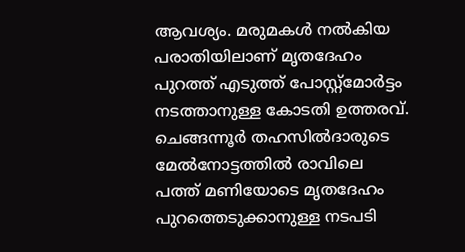ആവശ്യം. മരുമകൾ നൽകിയ പരാതിയിലാണ് മൃതദേഹം പുറത്ത് എടുത്ത് പോസ്റ്റ്‌മോർട്ടം നടത്താനുള്ള കോടതി ഉത്തരവ്. ചെങ്ങന്നൂർ തഹസിൽദാരുടെ മേൽനോട്ടത്തിൽ രാവിലെ പത്ത് മണിയോടെ മൃതദേഹം പുറത്തെടുക്കാനുള്ള നടപടി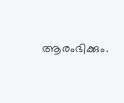ആരംഭിക്കും.